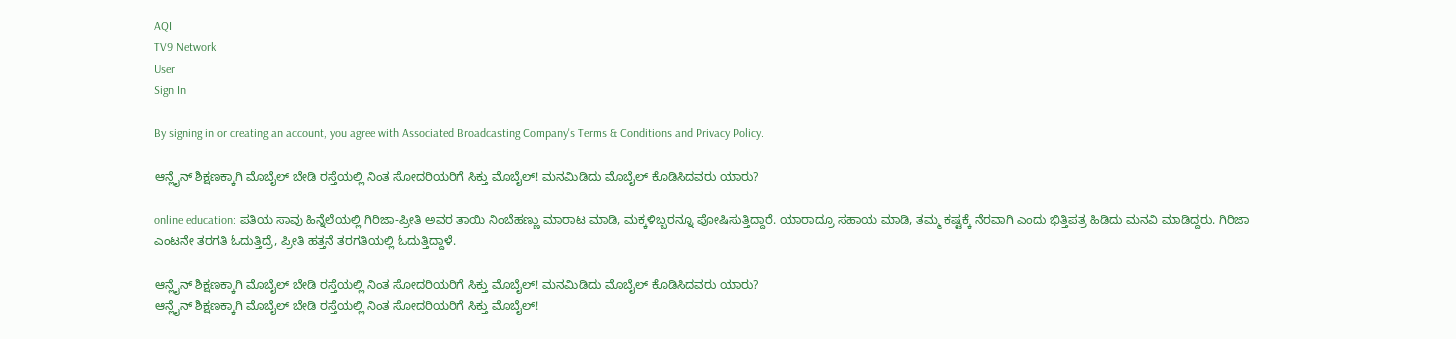AQI
TV9 Network
User
Sign In

By signing in or creating an account, you agree with Associated Broadcasting Company's Terms & Conditions and Privacy Policy.

ಆನ್ಲೈನ್ ಶಿಕ್ಷಣಕ್ಕಾಗಿ ಮೊಬೈಲ್ ಬೇಡಿ ರಸ್ತೆಯಲ್ಲಿ ನಿಂತ ಸೋದರಿಯರಿಗೆ ಸಿಕ್ತು ಮೊಬೈಲ್! ಮನಮಿಡಿದು ಮೊಬೈಲ್ ಕೊಡಿಸಿದವರು ಯಾರು?

online education: ಪತಿಯ ಸಾವು ಹಿನ್ನೆಲೆಯಲ್ಲಿ ಗಿರಿಜಾ-ಪ್ರೀತಿ ಅವರ ತಾಯಿ ನಿಂಬೆಹಣ್ಣು ಮಾರಾಟ ಮಾಡಿ, ಮಕ್ಕಳಿಬ್ಬರನ್ನೂ ಪೋಷಿಸುತ್ತಿದ್ದಾರೆ. ಯಾರಾದ್ರೂ ಸಹಾಯ ಮಾಡಿ, ತಮ್ಮ ಕಷ್ಟಕ್ಕೆ ನೆರವಾಗಿ ಎಂದು ಭಿತ್ತಿಪತ್ರ ಹಿಡಿದು ಮನವಿ ಮಾಡಿದ್ದರು. ಗಿರಿಜಾ ಎಂಟನೇ ತರಗತಿ ಓದುತ್ತಿದ್ರೆ, ಪ್ರೀತಿ ಹತ್ತನೆ ತರಗತಿಯಲ್ಲಿ ಓದುತ್ತಿದ್ದಾಳೆ.

ಆನ್ಲೈನ್ ಶಿಕ್ಷಣಕ್ಕಾಗಿ ಮೊಬೈಲ್ ಬೇಡಿ ರಸ್ತೆಯಲ್ಲಿ ನಿಂತ ಸೋದರಿಯರಿಗೆ ಸಿಕ್ತು ಮೊಬೈಲ್! ಮನಮಿಡಿದು ಮೊಬೈಲ್ ಕೊಡಿಸಿದವರು ಯಾರು?
ಆನ್ಲೈನ್ ಶಿಕ್ಷಣಕ್ಕಾಗಿ ಮೊಬೈಲ್ ಬೇಡಿ ರಸ್ತೆಯಲ್ಲಿ ನಿಂತ ಸೋದರಿಯರಿಗೆ ಸಿಕ್ತು ಮೊಬೈಲ್!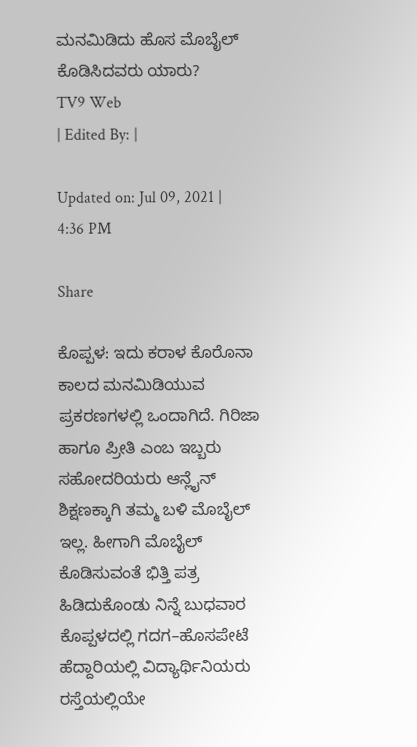ಮನಮಿಡಿದು ಹೊಸ ಮೊಬೈಲ್ ಕೊಡಿಸಿದವರು ಯಾರು?
TV9 Web
| Edited By: |

Updated on: Jul 09, 2021 | 4:36 PM

Share

ಕೊಪ್ಪಳ: ಇದು ಕರಾಳ ಕೊರೊನಾ ಕಾಲದ ಮನಮಿಡಿಯುವ ಪ್ರಕರಣಗಳಲ್ಲಿ ಒಂದಾಗಿದೆ. ಗಿರಿಜಾ ಹಾಗೂ ಪ್ರೀತಿ ಎಂಬ ಇಬ್ಬರು ಸಹೋದರಿಯರು ಆನ್ಲೈನ್ ಶಿಕ್ಷಣಕ್ಕಾಗಿ ತಮ್ಮ ಬಳಿ ಮೊಬೈಲ್ ಇಲ್ಲ. ಹೀಗಾಗಿ ಮೊಬೈಲ್ ಕೊಡಿಸುವಂತೆ ಭಿತ್ತಿ ಪತ್ರ ಹಿಡಿದುಕೊಂಡು ನಿನ್ನೆ ಬುಧವಾರ ಕೊಪ್ಪಳದಲ್ಲಿ ಗದಗ–ಹೊಸಪೇಟೆ ಹೆದ್ದಾರಿಯಲ್ಲಿ ವಿದ್ಯಾರ್ಥಿನಿಯರು ರಸ್ತೆಯಲ್ಲಿಯೇ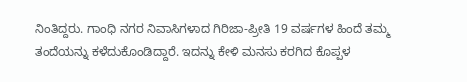ನಿಂತಿದ್ದರು. ಗಾಂಧಿ ನಗರ ನಿವಾಸಿಗಳಾದ ಗಿರಿಜಾ-ಪ್ರೀತಿ 19 ವರ್ಷಗಳ ಹಿಂದೆ ತಮ್ಮ ತಂದೆಯನ್ನು ಕಳೆದುಕೊಂಡಿದ್ದಾರೆ. ಇದನ್ನು ಕೇಳಿ ಮನಸು ಕರಗಿದ ಕೊಪ್ಪಳ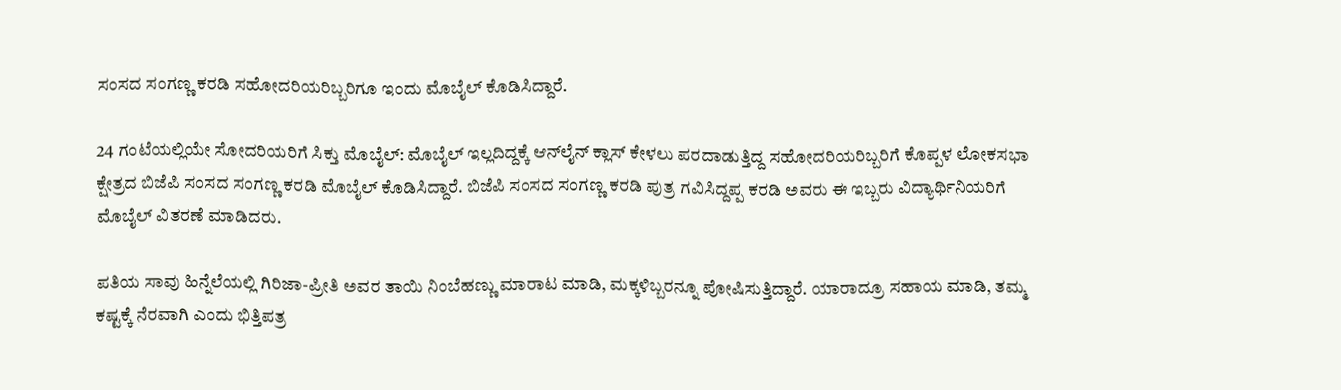ಸಂಸದ ಸಂಗಣ್ಣ ಕರಡಿ ಸಹೋದರಿಯರಿಬ್ಬರಿಗೂ ಇಂದು ಮೊಬೈಲ್ ಕೊಡಿಸಿದ್ದಾರೆ.

24 ಗಂಟೆಯಲ್ಲಿಯೇ ಸೋದರಿಯರಿಗೆ ಸಿಕ್ತು ಮೊಬೈಲ್: ಮೊಬೈಲ್ ಇಲ್ಲದಿದ್ದಕ್ಕೆ ಆನ್‌ಲೈನ್ ಕ್ಲಾಸ್ ಕೇಳಲು ಪರದಾಡುತ್ತಿದ್ದ ಸಹೋದರಿಯರಿಬ್ಬರಿಗೆ ಕೊಪ್ಪಳ ಲೋಕಸಭಾ ಕ್ಷೇತ್ರದ ಬಿಜೆಪಿ ಸಂಸದ ಸಂಗಣ್ಣ ಕರಡಿ ಮೊಬೈಲ್ ಕೊಡಿಸಿದ್ದಾರೆ. ಬಿಜೆಪಿ ಸಂಸದ ಸಂಗಣ್ಣ ಕರಡಿ ಪುತ್ರ ಗವಿಸಿದ್ದಪ್ಪ ಕರಡಿ ಅವರು ಈ ಇಬ್ಬರು ವಿದ್ಯಾರ್ಥಿನಿಯರಿಗೆ ಮೊಬೈಲ್ ವಿತರಣೆ ಮಾಡಿದರು.

ಪತಿಯ ಸಾವು ಹಿನ್ನೆಲೆಯಲ್ಲಿ ಗಿರಿಜಾ-ಪ್ರೀತಿ ಅವರ ತಾಯಿ ನಿಂಬೆಹಣ್ಣು ಮಾರಾಟ ಮಾಡಿ, ಮಕ್ಕಳಿಬ್ಬರನ್ನೂ ಪೋಷಿಸುತ್ತಿದ್ದಾರೆ. ಯಾರಾದ್ರೂ ಸಹಾಯ ಮಾಡಿ, ತಮ್ಮ ಕಷ್ಟಕ್ಕೆ ನೆರವಾಗಿ ಎಂದು ಭಿತ್ತಿಪತ್ರ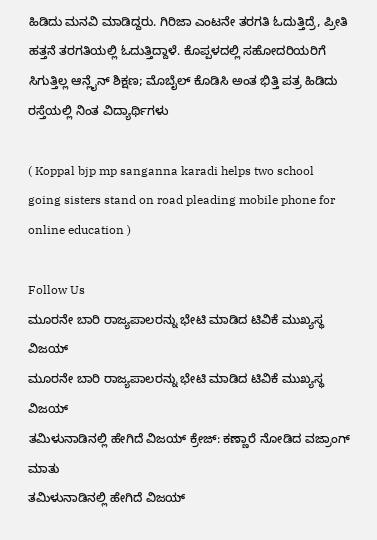ಹಿಡಿದು ಮನವಿ ಮಾಡಿದ್ದರು. ಗಿರಿಜಾ ಎಂಟನೇ ತರಗತಿ ಓದುತ್ತಿದ್ರೆ, ಪ್ರೀತಿ ಹತ್ತನೆ ತರಗತಿಯಲ್ಲಿ ಓದುತ್ತಿದ್ದಾಳೆ. ಕೊಪ್ಪಳದಲ್ಲಿ ಸಹೋದರಿಯರಿಗೆ ಸಿಗುತ್ತಿಲ್ಲ ಆನ್ಲೈನ್ ಶಿಕ್ಷಣ; ಮೊಬೈಲ್ ಕೊಡಿಸಿ ಅಂತ ಭಿತ್ತಿ ಪತ್ರ ಹಿಡಿದು ರಸ್ತೆಯಲ್ಲಿ ನಿಂತ ವಿದ್ಯಾರ್ಥಿಗಳು

( Koppal bjp mp sanganna karadi helps two school going sisters stand on road pleading mobile phone for online education )

Follow Us
ಮೂರನೇ ಬಾರಿ ರಾಜ್ಯಪಾಲರನ್ನು ಭೇಟಿ ಮಾಡಿದ ಟಿವಿಕೆ ಮುಖ್ಯಸ್ಥ ವಿಜಯ್
ಮೂರನೇ ಬಾರಿ ರಾಜ್ಯಪಾಲರನ್ನು ಭೇಟಿ ಮಾಡಿದ ಟಿವಿಕೆ ಮುಖ್ಯಸ್ಥ ವಿಜಯ್
ತಮಿಳುನಾಡಿನಲ್ಲಿ ಹೇಗಿದೆ ವಿಜಯ್ ಕ್ರೇಜ್: ಕಣ್ಣಾರೆ ನೋಡಿದ ವಜ್ರಾಂಗ್ ಮಾತು
ತಮಿಳುನಾಡಿನಲ್ಲಿ ಹೇಗಿದೆ ವಿಜಯ್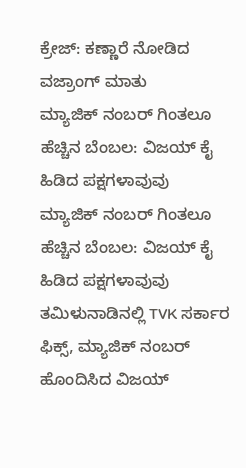ಕ್ರೇಜ್: ಕಣ್ಣಾರೆ ನೋಡಿದ ವಜ್ರಾಂಗ್ ಮಾತು
ಮ್ಯಾಜಿಕ್ ನಂಬರ್ ಗಿಂತಲೂ ಹೆಚ್ಚಿನ ಬೆಂಬಲ: ವಿಜಯ್ ಕೈ ಹಿಡಿದ ಪಕ್ಷಗಳಾವುವು
ಮ್ಯಾಜಿಕ್ ನಂಬರ್ ಗಿಂತಲೂ ಹೆಚ್ಚಿನ ಬೆಂಬಲ: ವಿಜಯ್ ಕೈ ಹಿಡಿದ ಪಕ್ಷಗಳಾವುವು
ತಮಿಳುನಾಡಿನಲ್ಲಿ TVK ಸರ್ಕಾರ ಫಿಕ್ಸ್‌, ಮ್ಯಾಜಿಕ್ ನಂಬರ್ ಹೊಂದಿಸಿದ ವಿಜಯ್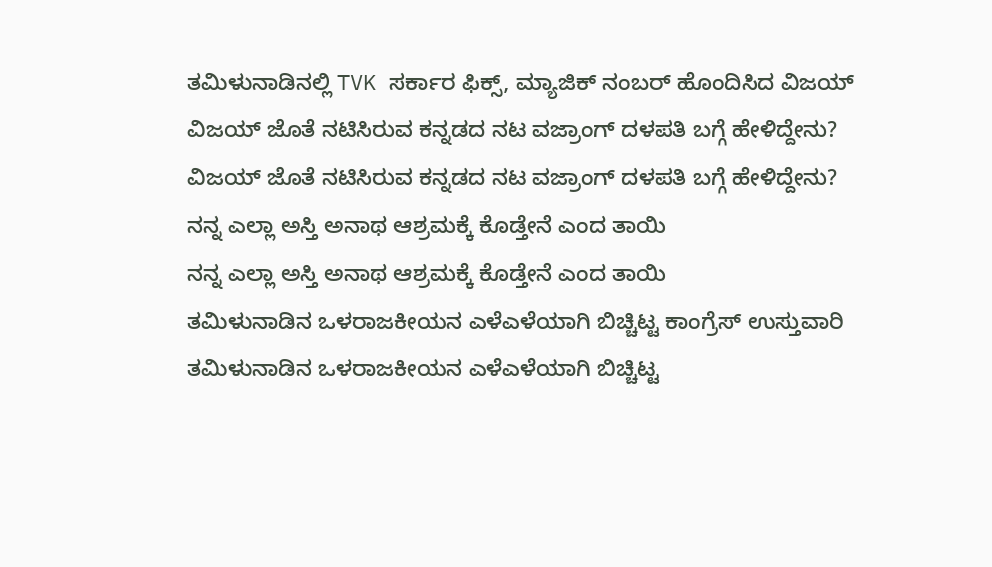ತಮಿಳುನಾಡಿನಲ್ಲಿ TVK ಸರ್ಕಾರ ಫಿಕ್ಸ್‌, ಮ್ಯಾಜಿಕ್ ನಂಬರ್ ಹೊಂದಿಸಿದ ವಿಜಯ್
ವಿಜಯ್ ಜೊತೆ ನಟಿಸಿರುವ ಕನ್ನಡದ ನಟ ವಜ್ರಾಂಗ್ ದಳಪತಿ ಬಗ್ಗೆ ಹೇಳಿದ್ದೇನು?
ವಿಜಯ್ ಜೊತೆ ನಟಿಸಿರುವ ಕನ್ನಡದ ನಟ ವಜ್ರಾಂಗ್ ದಳಪತಿ ಬಗ್ಗೆ ಹೇಳಿದ್ದೇನು?
ನನ್ನ ಎಲ್ಲಾ ಅಸ್ತಿ ಅನಾಥ ಆಶ್ರಮಕ್ಕೆ ಕೊಡ್ತೇನೆ ಎಂದ ತಾಯಿ
ನನ್ನ ಎಲ್ಲಾ ಅಸ್ತಿ ಅನಾಥ ಆಶ್ರಮಕ್ಕೆ ಕೊಡ್ತೇನೆ ಎಂದ ತಾಯಿ
ತಮಿಳುನಾಡಿನ ಒಳರಾಜಕೀಯನ ಎಳೆಎಳೆಯಾಗಿ ಬಿಚ್ಚಿಟ್ಟ ಕಾಂಗ್ರೆಸ್ ಉಸ್ತುವಾರಿ
ತಮಿಳುನಾಡಿನ ಒಳರಾಜಕೀಯನ ಎಳೆಎಳೆಯಾಗಿ ಬಿಚ್ಚಿಟ್ಟ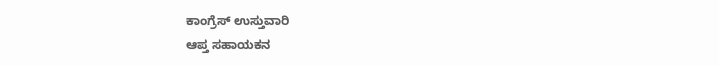ಕಾಂಗ್ರೆಸ್ ಉಸ್ತುವಾರಿ
ಆಪ್ತ ಸಹಾಯಕನ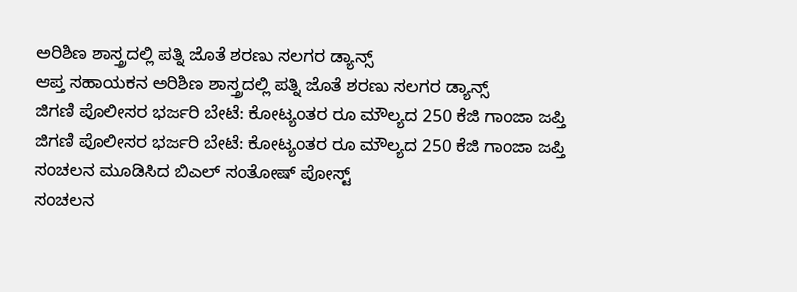ಅರಿಶಿಣ ಶಾಸ್ತ್ರದಲ್ಲಿ ಪತ್ನಿ ಜೊತೆ ಶರಣು ಸಲಗರ ಡ್ಯಾನ್ಸ್
ಆಪ್ತ ಸಹಾಯಕನ ಅರಿಶಿಣ ಶಾಸ್ತ್ರದಲ್ಲಿ ಪತ್ನಿ ಜೊತೆ ಶರಣು ಸಲಗರ ಡ್ಯಾನ್ಸ್
ಜಿಗಣಿ ಪೊಲೀಸರ ಭರ್ಜರಿ ಬೇಟೆ: ಕೋಟ್ಯಂತರ ರೂ ಮೌಲ್ಯದ 250 ಕೆಜಿ ಗಾಂಜಾ ಜಪ್ತಿ
ಜಿಗಣಿ ಪೊಲೀಸರ ಭರ್ಜರಿ ಬೇಟೆ: ಕೋಟ್ಯಂತರ ರೂ ಮೌಲ್ಯದ 250 ಕೆಜಿ ಗಾಂಜಾ ಜಪ್ತಿ
ಸಂಚಲನ ಮೂಡಿಸಿದ ಬಿಎಲ್ ಸಂತೋಷ್ ಪೋಸ್ಟ್
ಸಂಚಲನ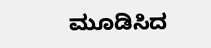ಮೂಡಿಸಿದ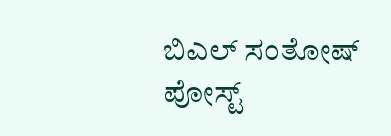ಬಿಎಲ್ ಸಂತೋಷ್ ಪೋಸ್ಟ್